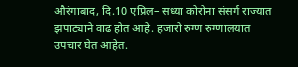औरंगाबाद, दि.10 एप्रिल– सध्या कोरोना संसर्ग राज्यात झपाट्याने वाढ होत आहे. हजारो रुग्ण रुग्णालयात उपचार घेत आहेत.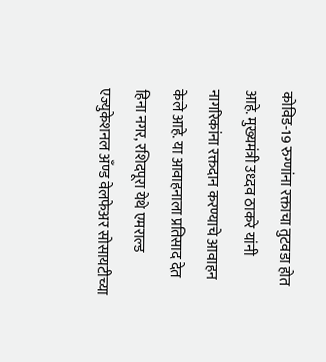कोविड-19 रुग्णांना रक्ताचा तुटवडा होत आहे. मुख्यमंत्री उध्दव ठाकरे यांनी नागरिकांना रक्तदान करण्याचे आवाहन केले आहे. या आवाहनाला प्रतिसाद देत हिना नगर, रशिदपूरा येथे एमराल्ड एज्युकेशनल अँण्ड वेलफेअर सोसायटीच्या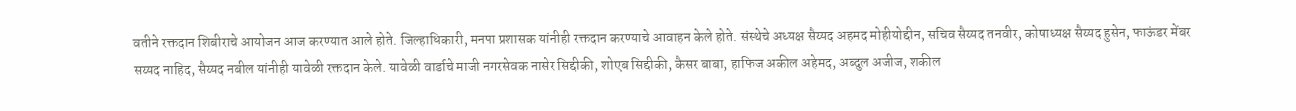वतीने रक्तदान शिबीराचे आयोजन आज करण्यात आले होते. जिल्हाधिकारी, मनपा प्रशासक यांनीही रक्तदान करण्याचे आवाहन केले होते. संस्थेचे अध्यक्ष सैय्यद अहमद मोहीयोद्दीन, सचिव सैय्यद तनवीर, कोषाध्यक्ष सैय्यद हुसेन, फाऊंडर मेंबर सय्यद नाहिद, सैय्यद नबील यांनीही यावेळी रक्तदान केले. यावेळी वार्डाचे माजी नगरसेवक नासेर सिद्दीकी, शोएब सिद्दीकी, कैसर बाबा, हाफिज अकील अहेमद, अब्दुल अजीज, शकील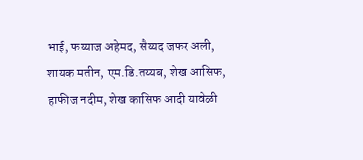भाई, फय्याज अहेमद, सैय्यद जफर अली, शायक मतीन, एम.डि.तय्यब, शेख आसिफ, हाफीज नदीम, शेख कासिफ आदी यावेळी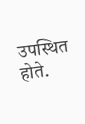उपस्थित होते.